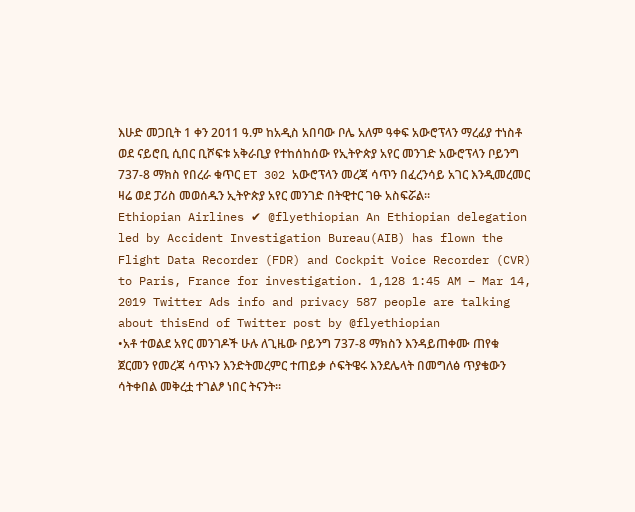እሁድ መጋቢት 1 ቀን 2011 ዓ.ም ከአዲስ አበባው ቦሌ አለም ዓቀፍ አውሮፕላን ማረፊያ ተነስቶ ወደ ናይሮቢ ሲበር ቢሾፍቱ አቅራቢያ የተከሰከሰው የኢትዮጵያ አየር መንገድ አውሮፕላን ቦይንግ 737-8 ማክስ የበረራ ቁጥር ET 302 አውሮፕላን መረጃ ሳጥን በፈረንሳይ አገር እንዲመረመር ዛሬ ወደ ፓሪስ መወሰዱን ኢትዮጵያ አየር መንገድ በትዊተር ገፁ አስፍሯል።
Ethiopian Airlines ✔ @flyethiopian An Ethiopian delegation led by Accident Investigation Bureau(AIB) has flown the Flight Data Recorder (FDR) and Cockpit Voice Recorder (CVR) to Paris, France for investigation. 1,128 1:45 AM – Mar 14, 2019 Twitter Ads info and privacy 587 people are talking about thisEnd of Twitter post by @flyethiopian
•አቶ ተወልደ አየር መንገዶች ሁሉ ለጊዜው ቦይንግ 737-8 ማክስን እንዳይጠቀሙ ጠየቁ
ጀርመን የመረጃ ሳጥኑን እንድትመረምር ተጠይቃ ሶፍትዌሩ እንደሌላት በመግለፅ ጥያቄውን ሳትቀበል መቅረቷ ተገልፆ ነበር ትናንት።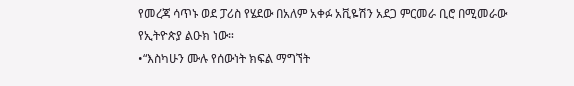የመረጃ ሳጥኑ ወደ ፓሪስ የሄደው በአለም አቀፉ አቪዬሽን አደጋ ምርመራ ቢሮ በሚመራው የኢትዮጵያ ልዑክ ነው።
•“እስካሁን ሙሉ የሰውነት ክፍል ማግኘት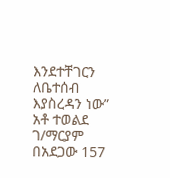እንደተቸገርን ለቤተሰብ እያስረዳን ነው” አቶ ተወልደ ገ/ማርያም
በአደጋው 157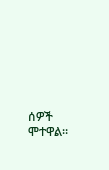ሰዎች ሞተዋል።